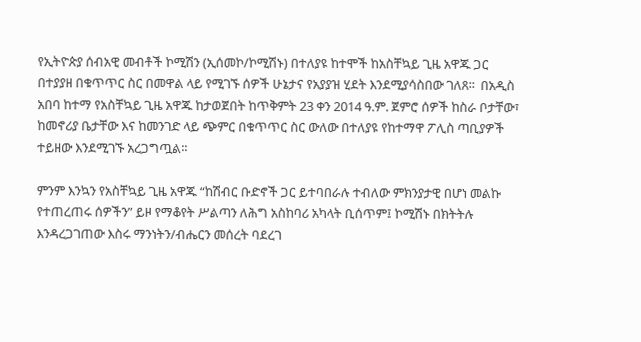የኢትዮጵያ ሰብአዊ መብቶች ኮሚሽን (ኢሰመኮ/ኮሚሽኑ) በተለያዩ ከተሞች ከአስቸኳይ ጊዜ አዋጁ ጋር በተያያዘ በቁጥጥር ስር በመዋል ላይ የሚገኙ ሰዎች ሁኔታና የአያያዝ ሂደት እንደሚያሳስበው ገለጸ፡፡  በአዲስ አበባ ከተማ የአስቸኳይ ጊዜ አዋጁ ከታወጀበት ከጥቅምት 23 ቀን 2014 ዓ.ም. ጀምሮ ሰዎች ከስራ ቦታቸው፣ ከመኖሪያ ቤታቸው እና ከመንገድ ላይ ጭምር በቁጥጥር ስር ውለው በተለያዩ የከተማዋ ፖሊስ ጣቢያዎች ተይዘው እንደሚገኙ አረጋግጧል፡፡

ምንም እንኳን የአስቸኳይ ጊዜ አዋጁ “ከሽብር ቡድኖች ጋር ይተባበራሉ ተብለው ምክንያታዊ በሆነ መልኩ የተጠረጠሩ ሰዎችን” ይዞ የማቆየት ሥልጣን ለሕግ አስከባሪ አካላት ቢሰጥም፤ ኮሚሽኑ በክትትሉ እንዳረጋገጠው እስሩ ማንነትን/ብሔርን መሰረት ባደረገ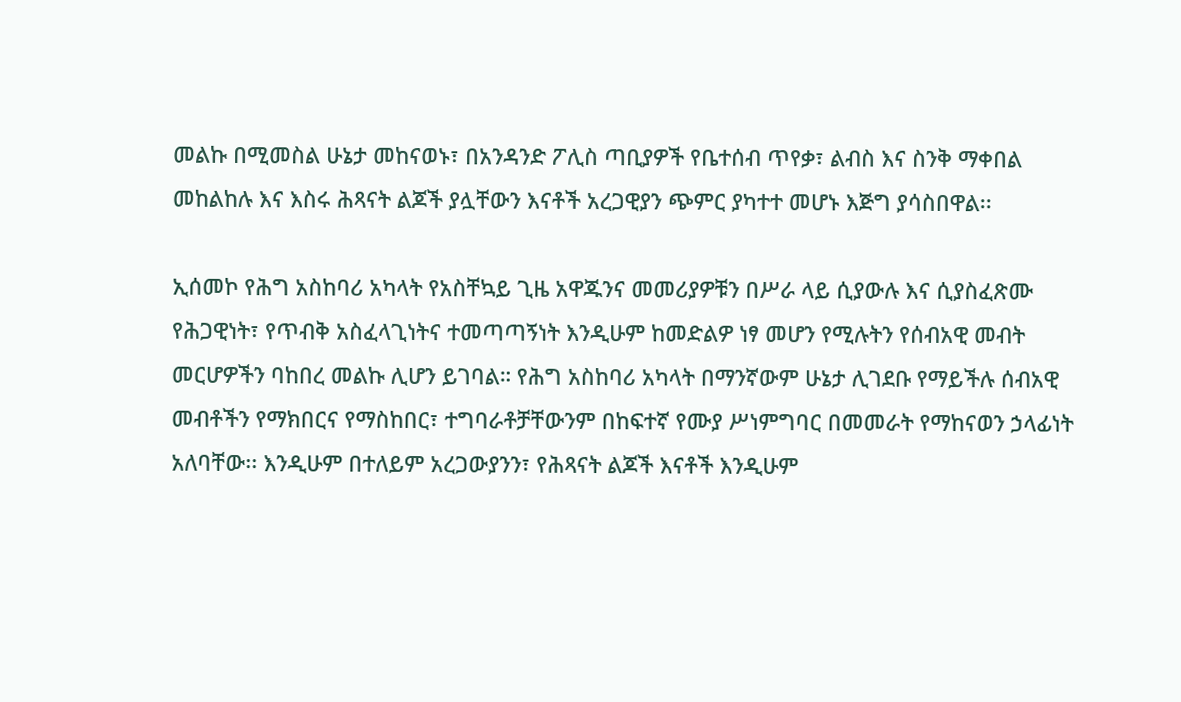መልኩ በሚመስል ሁኔታ መከናወኑ፣ በአንዳንድ ፖሊስ ጣቢያዎች የቤተሰብ ጥየቃ፣ ልብስ እና ስንቅ ማቀበል መከልከሉ እና እስሩ ሕጻናት ልጆች ያሏቸውን እናቶች አረጋዊያን ጭምር ያካተተ መሆኑ እጅግ ያሳስበዋል፡፡

ኢሰመኮ የሕግ አስከባሪ አካላት የአስቸኳይ ጊዜ አዋጁንና መመሪያዎቹን በሥራ ላይ ሲያውሉ እና ሲያስፈጽሙ የሕጋዊነት፣ የጥብቅ አስፈላጊነትና ተመጣጣኝነት እንዲሁም ከመድልዎ ነፃ መሆን የሚሉትን የሰብአዊ መብት መርሆዎችን ባከበረ መልኩ ሊሆን ይገባል። የሕግ አስከባሪ አካላት በማንኛውም ሁኔታ ሊገደቡ የማይችሉ ሰብአዊ መብቶችን የማክበርና የማስከበር፣ ተግባራቶቻቸውንም በከፍተኛ የሙያ ሥነምግባር በመመራት የማከናወን ኃላፊነት አለባቸው፡፡ እንዲሁም በተለይም አረጋውያንን፣ የሕጻናት ልጆች እናቶች እንዲሁም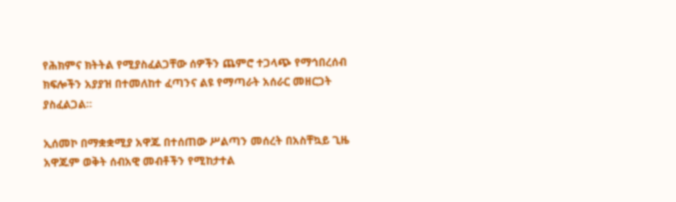የሕክምና ክትትል የሚያስፈልጋቸው ሰዎችን ጨምሮ ተጋላጭ የማኅበረሰብ ክፍሎችን አያያዝ በተመለከተ ፈጣንና ልዩ የማጣራት አሰራር መዘርጋት ያስፈልጋል።

ኢሰመኮ በማቋቋሚያ አዋጁ በተሰጠው ሥልጣን መሰረት በአስቸኳይ ጊዜ አዋጁም ወቅት ሰብአዊ መብቶችን የሚከታተል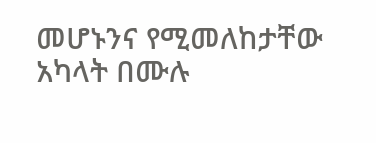መሆኑንና የሚመለከታቸው አካላት በሙሉ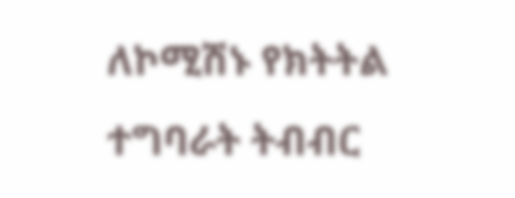ለኮሚሽኑ የክትትል ተግባራት ትብብር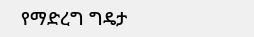የማድረግ ግዴታ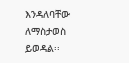እንዳለባቸው ለማስታወስ ይወዳል፡፡